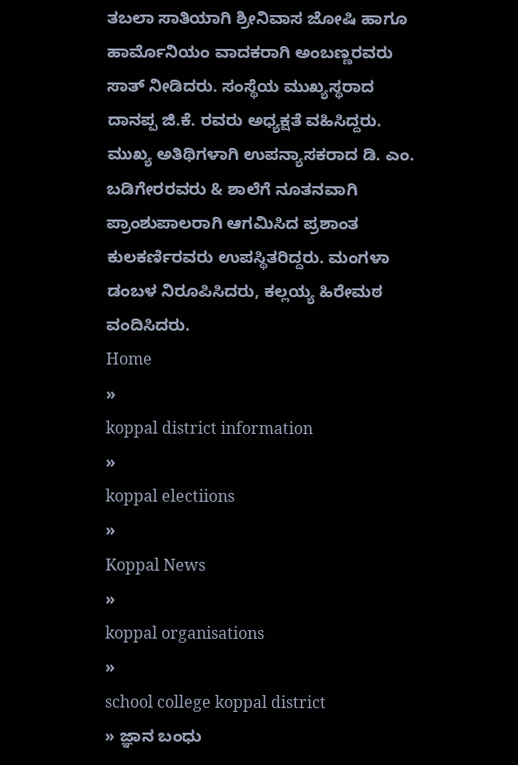ತಬಲಾ ಸಾತಿಯಾಗಿ ಶ್ರೀನಿವಾಸ ಜೋಷಿ ಹಾಗೂ ಹಾರ್ಮೊನಿಯಂ ವಾದಕರಾಗಿ ಅಂಬಣ್ಣರವರು ಸಾತ್ ನೀಡಿದರು. ಸಂಸ್ಥೆಯ ಮುಖ್ಯಸ್ಥರಾದ ದಾನಪ್ಪ ಜಿ.ಕೆ. ರವರು ಅಧ್ಯಕ್ಷತೆ ವಹಿಸಿದ್ದರು. ಮುಖ್ಯ ಅತಿಥಿಗಳಾಗಿ ಉಪನ್ಯಾಸಕರಾದ ಡಿ. ಎಂ. ಬಡಿಗೇರರವರು & ಶಾಲೆಗೆ ನೂತನವಾಗಿ ಪ್ರಾಂಶುಪಾಲರಾಗಿ ಆಗಮಿಸಿದ ಪ್ರಶಾಂತ ಕುಲಕರ್ಣಿರವರು ಉಪಸ್ಥಿತರಿದ್ದರು. ಮಂಗಳಾ ಡಂಬಳ ನಿರೂಪಿಸಿದರು, ಕಲ್ಲಯ್ಯ ಹಿರೇಮಠ ವಂದಿಸಿದರು.
Home
»
koppal district information
»
koppal electiions
»
Koppal News
»
koppal organisations
»
school college koppal district
» ಜ್ಞಾನ ಬಂಧು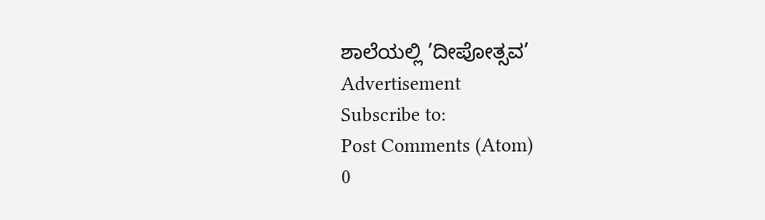ಶಾಲೆಯಲ್ಲಿ ’ದೀಪೋತ್ಸವ’
Advertisement
Subscribe to:
Post Comments (Atom)
0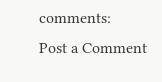comments:
Post a Comment